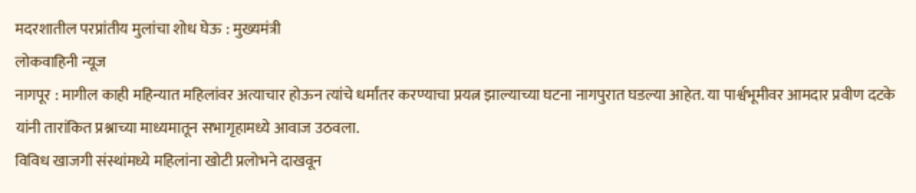मदरशातील परप्रांतीय मुलांचा शोध घेऊ : मुख्यमंत्री
लोकवाहिनी न्यूज
नागपूर : मागील काही महिन्यात महिलांवर अत्याचार होऊन त्यांचे धर्मांतर करण्याचा प्रयत्न झाल्याच्या घटना नागपुरात घडल्या आहेत. या पार्श्वभूमीवर आमदार प्रवीण दटके यांनी तारांकित प्रश्नाच्या माध्यमातून सभागृहामध्ये आवाज उठवला.
विविध खाजगी संस्थांमध्ये महिलांना खोटी प्रलोभने दाखवून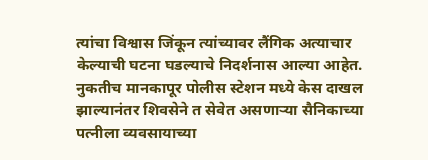त्यांचा विश्वास जिंकून त्यांच्यावर लैंगिक अत्याचार केल्याची घटना घडल्याचे निदर्शनास आल्या आहेत. नुकतीच मानकापूर पोलीस स्टेशन मध्ये केस दाखल झाल्यानंतर शिवसेने त सेवेत असणाऱ्या सैनिकाच्या पत्नीला व्यवसायाच्या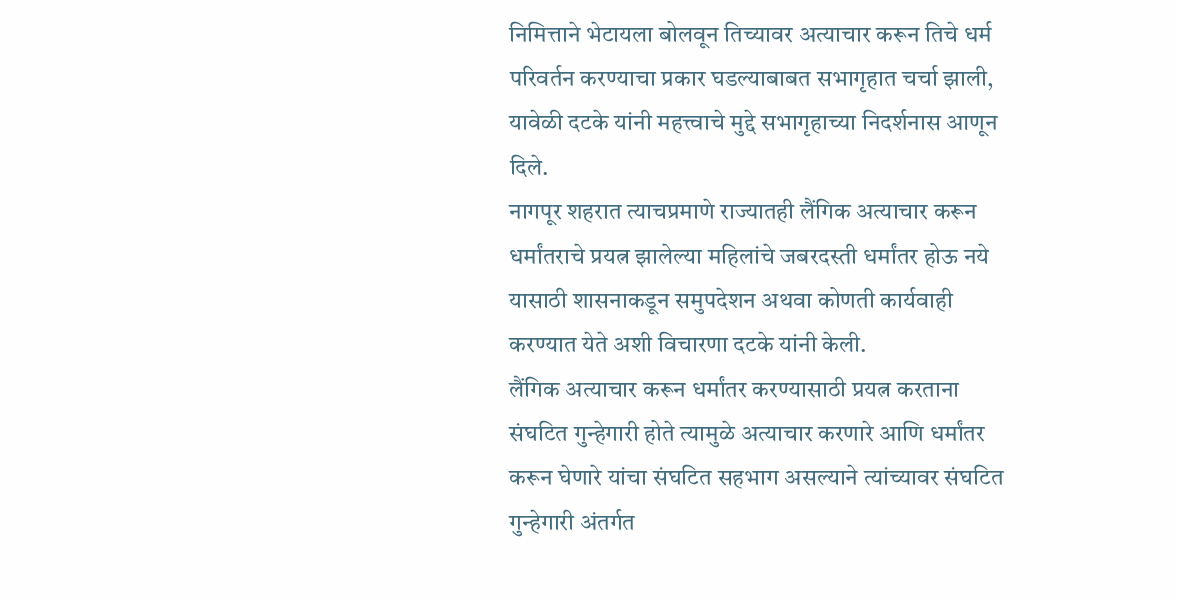निमित्ताने भेटायला बोलवून तिच्यावर अत्याचार करून तिचे धर्म परिवर्तन करण्याचा प्रकार घडल्याबाबत सभागृहात चर्चा झाली, यावेळी दटके यांनी महत्त्वाचे मुद्दे सभागृहाच्या निदर्शनास आणून दिले.
नागपूर शहरात त्याचप्रमाणे राज्यातही लैंगिक अत्याचार करून धर्मांतराचे प्रयत्न झालेल्या महिलांचे जबरदस्ती धर्मांतर होऊ नये यासाठी शासनाकडून समुपदेशन अथवा कोणती कार्यवाही करण्यात येते अशी विचारणा दटके यांनी केली.
लैंगिक अत्याचार करून धर्मांतर करण्यासाठी प्रयत्न करताना संघटित गुन्हेगारी होते त्यामुळे अत्याचार करणारे आणि धर्मांतर करून घेणारे यांचा संघटित सहभाग असल्याने त्यांच्यावर संघटित गुन्हेगारी अंतर्गत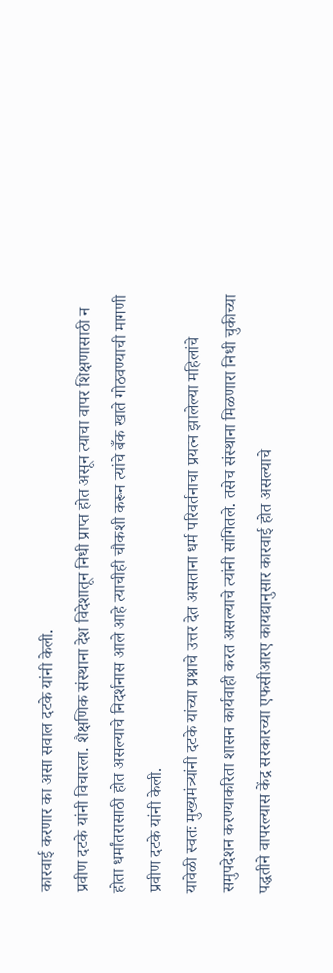कारवाई करणार का असा सवाल दटके यांनी केली.
प्रवीण दटके यांनी विचारला. शैक्षणिक संस्थाना देश विदेशातून निधी प्राप्त होत असून त्याचा वापर शिक्षणासाठी न होता धर्मांतरासाठी होत असल्याचे निदर्शनास आले आहे त्याचीही चौकशी करून त्यांचे बँक खाते गोठवण्याची मागणी प्रवीण दटके यांनी केली.
यावेळी स्वतः मुख्यमंत्र्यांनी दटके यांच्या प्रश्नाचे उत्तर देत असताना धर्म परिवर्तनाचा प्रयत्न झालेल्या महिलांचे समुपदेशन करण्याकरिता शासन कार्यवाही करत असल्याचे त्यांनी सांगितले. तसेच संस्थाना मिळणारा निधी चुकीच्या पद्धतीने वापरल्यास केंद्र सरकारच्या एफसीआरए कायद्यानुसार कारवाई होत असल्याचे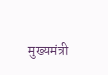मुख्यमंत्री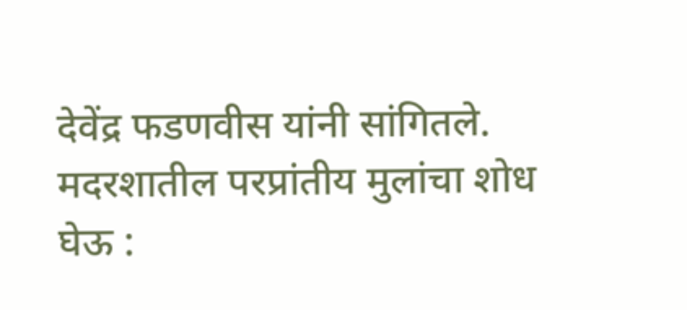देवेंद्र फडणवीस यांनी सांगितले.
मदरशातील परप्रांतीय मुलांचा शोध घेऊ :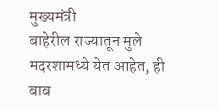मुख्यमंत्री
बाहेरील राज्यातून मुले मदरशामध्ये येत आहेत, ही बाब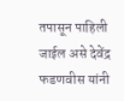तपासून पाहिली जाईल असे देवेंद्र फडणवीस यांनी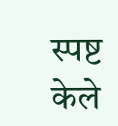स्पष्ट केले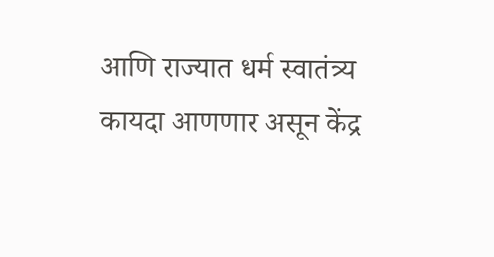आणि राज्यात धर्म स्वातंत्र्य कायदा आणणार असून केंद्र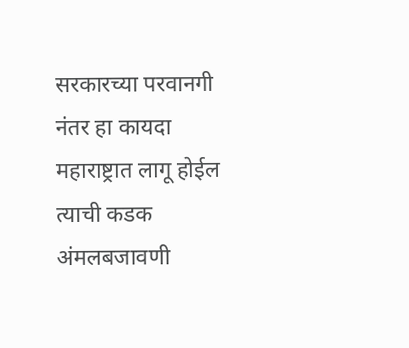सरकारच्या परवानगी नंतर हा कायदा महाराष्ट्रात लागू होईल त्याची कडक अंमलबजावणी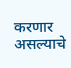करणार असल्याचे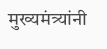मुख्यमंत्र्यांनी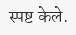स्पष्ट केले.